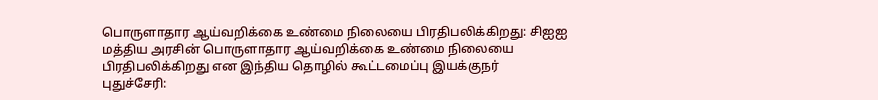பொருளாதார ஆய்வறிக்கை உண்மை நிலையை பிரதிபலிக்கிறது: சிஐஐ
மத்திய அரசின் பொருளாதார ஆய்வறிக்கை உண்மை நிலையை பிரதிபலிக்கிறது என இந்திய தொழில் கூட்டமைப்பு இயக்குநர்
புதுச்சேரி: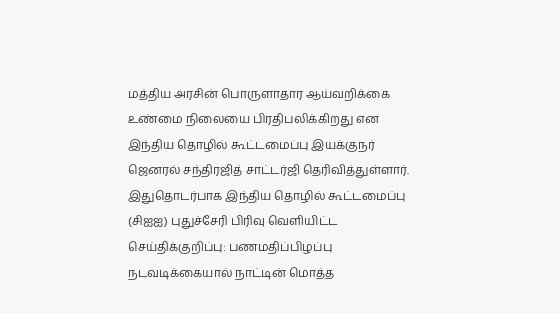மத்திய அரசின் பொருளாதார ஆய்வறிக்கை உண்மை நிலையை பிரதிபலிக்கிறது என இந்திய தொழில் கூட்டமைப்பு இயக்குநர் ஜெனரல் சந்திரஜித் சாட்டர்ஜி தெரிவித்துள்ளார்.
இதுதொடர்பாக இந்திய தொழில் கூட்டமைப்பு (சிஐஐ) புதுச்சேரி பிரிவு வெளியிட்ட செய்திக்குறிப்பு: பணமதிப்பிழப்பு நடவடிக்கையால் நாட்டின் மொத்த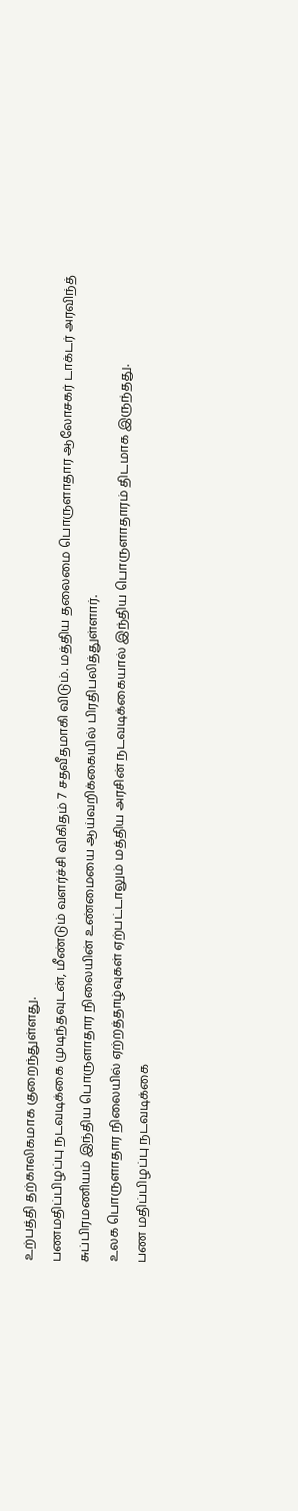உற்பத்தி தற்காலிகமாக குறைந்துள்ளது.
பணமதிப்பிழப்பு நடவடிக்கை முடிந்தவுடன், மீண்டும் வளர்ச்சி விகிதம் 7 சதவீதமாகி விடும். மத்திய தலைமை பொருளாதார ஆலோசகர் டாக்டர் அரவிந்த் சுப்பிரமணியம் இந்திய பொருளாதார நிலையின் உண்மையை ஆய்வறிக்கையில் பிரதிபலித்துள்ளார்.
உலக பொருளாதார நிலையில் ஏற்றத்தாழ்வுகள் ஏற்பட்டாலும் மத்திய அரசின் நடவடிக்கையால் இந்திய பொருளாதாரம் திடமாக இருந்தது.
பண மதிப்பிழப்பு நடவடிக்கை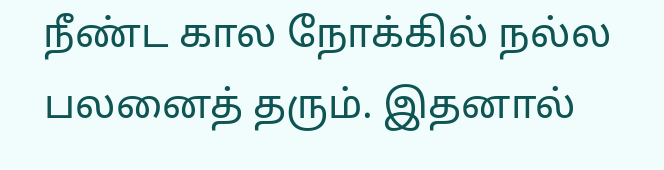நீண்ட கால நோக்கில் நல்ல பலனைத் தரும். இதனால்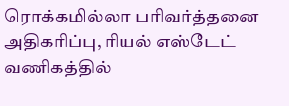ரொக்கமில்லா பரிவர்த்தனை அதிகரிப்பு, ரியல் எஸ்டேட் வணிகத்தில்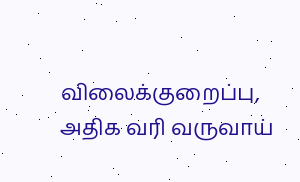விலைக்குறைப்பு, அதிக வரி வருவாய்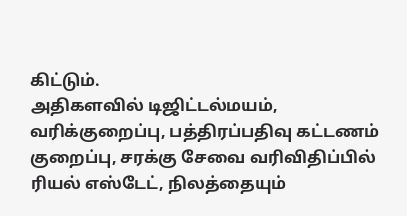கிட்டும்.
அதிகளவில் டிஜிட்டல்மயம், வரிக்குறைப்பு, பத்திரப்பதிவு கட்டணம் குறைப்பு, சரக்கு சேவை வரிவிதிப்பில் ரியல் எஸ்டேட், நிலத்தையும்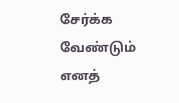சேர்க்க வேண்டும் எனத்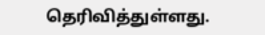தெரிவித்துள்ளது.